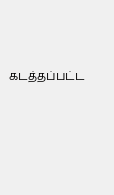கடத்தப்பட்ட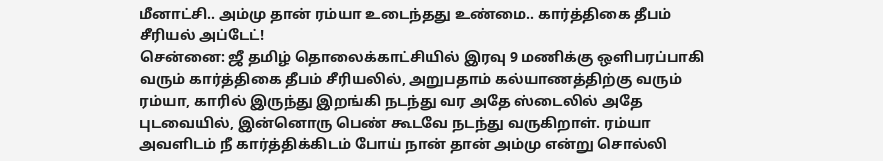மீனாட்சி.. அம்மு தான் ரம்யா உடைந்தது உண்மை.. கார்த்திகை தீபம் சீரியல் அப்டேட்!
சென்னை: ஜீ தமிழ் தொலைக்காட்சியில் இரவு 9 மணிக்கு ஒளிபரப்பாகி வரும் கார்த்திகை தீபம் சீரியலில், அறுபதாம் கல்யாணத்திற்கு வரும் ரம்யா, காரில் இருந்து இறங்கி நடந்து வர அதே ஸ்டைலில் அதே புடவையில், இன்னொரு பெண் கூடவே நடந்து வருகிறாள். ரம்யா அவளிடம் நீ கார்த்திக்கிடம் போய் நான் தான் அம்மு என்று சொல்லி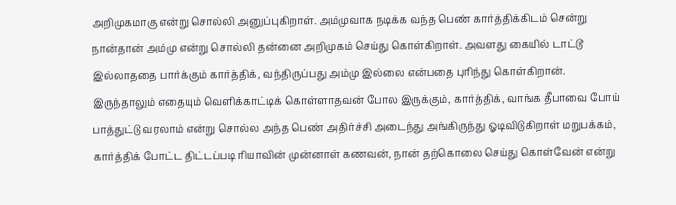அறிமுகமாகு என்று சொல்லி அனுப்புகிறாள். அம்முவாக நடிக்க வந்த பெண் கார்த்திக்கிடம் சென்று நான்தான் அம்மு என்று சொல்லி தன்னை அறிமுகம் செய்து கொள்கிறாள். அவளது கையில் டாட்டூ இல்லாததை பார்க்கும் கார்த்திக், வந்திருப்பது அம்மு இல்லை என்பதை புரிந்து கொள்கிறான்.
இருந்தாலும் எதையும் வெளிக்காட்டிக் கொள்ளாதவன் போல இருக்கும், கார்த்திக், வாங்க தீபாவை போய் பாத்துட்டு வரலாம் என்று சொல்ல அந்த பெண் அதிர்ச்சி அடைந்து அங்கிருந்து ஓடிவிடுகிறாள் மறுபக்கம், கார்த்திக் போட்ட திட்டப்படி ரியாவின் முன்னாள் கணவன், நான் தற்கொலை செய்து கொள்வேன் என்று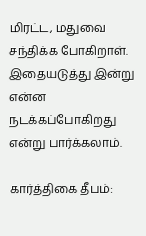மிரட்ட, மதுவை சந்திக்க போகிறாள். இதையடுத்து இன்று என்ன நடக்கப்போகிறது என்று பார்க்கலாம்.

கார்த்திகை தீபம்: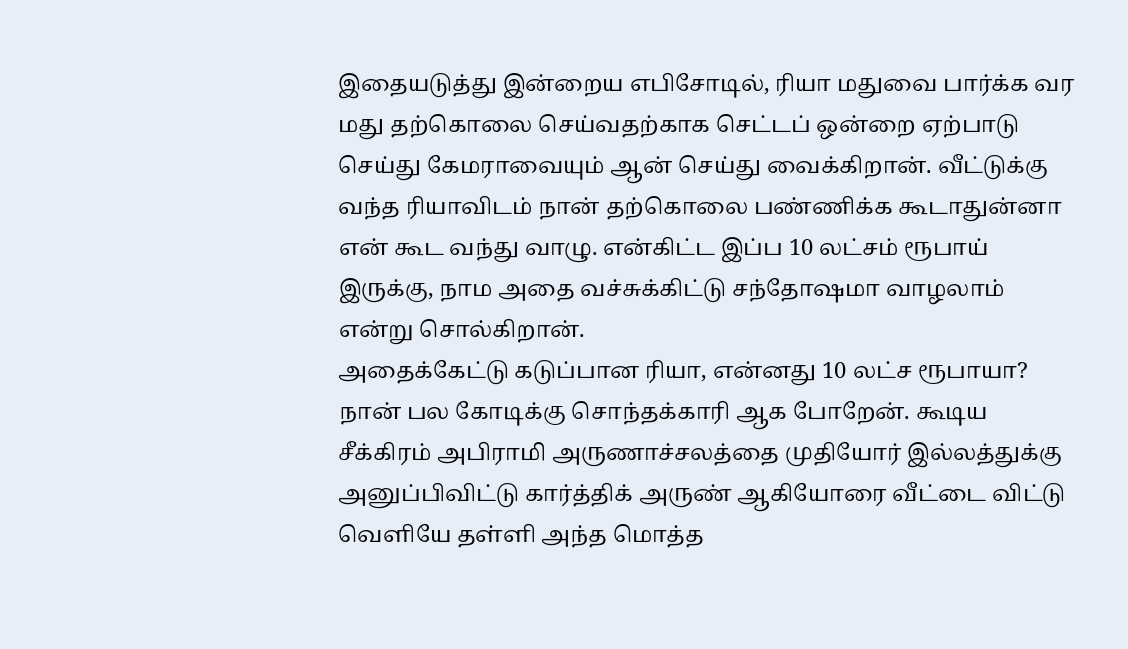இதையடுத்து இன்றைய எபிசோடில், ரியா மதுவை பார்க்க வர மது தற்கொலை செய்வதற்காக செட்டப் ஒன்றை ஏற்பாடு செய்து கேமராவையும் ஆன் செய்து வைக்கிறான். வீட்டுக்கு வந்த ரியாவிடம் நான் தற்கொலை பண்ணிக்க கூடாதுன்னா என் கூட வந்து வாழு. என்கிட்ட இப்ப 10 லட்சம் ரூபாய் இருக்கு, நாம அதை வச்சுக்கிட்டு சந்தோஷமா வாழலாம் என்று சொல்கிறான்.
அதைக்கேட்டு கடுப்பான ரியா, என்னது 10 லட்ச ரூபாயா? நான் பல கோடிக்கு சொந்தக்காரி ஆக போறேன். கூடிய சீக்கிரம் அபிராமி அருணாச்சலத்தை முதியோர் இல்லத்துக்கு அனுப்பிவிட்டு கார்த்திக் அருண் ஆகியோரை வீட்டை விட்டு வெளியே தள்ளி அந்த மொத்த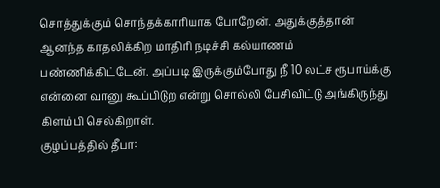சொத்துக்கும் சொந்தக்காரியாக போறேன். அதுக்குத்தான் ஆனந்த காதலிக்கிற மாதிரி நடிச்சி கல்யாணம் பண்ணிக்கிட்டேன். அப்படி இருக்கும்போது நீ 10 லட்ச ரூபாய்க்கு என்னை வானு கூப்பிடுற என்று சொல்லி பேசிவிட்டு அங்கிருந்து கிளம்பி செல்கிறாள்.
குழப்பத்தில் தீபா: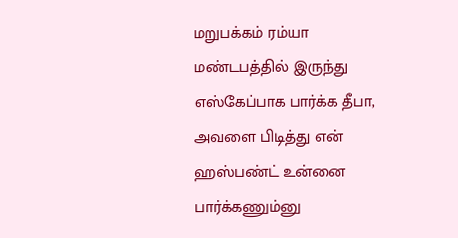மறுபக்கம் ரம்யா மண்டபத்தில் இருந்து எஸ்கேப்பாக பார்க்க தீபா, அவளை பிடித்து என் ஹஸ்பண்ட் உன்னை பார்க்கணும்னு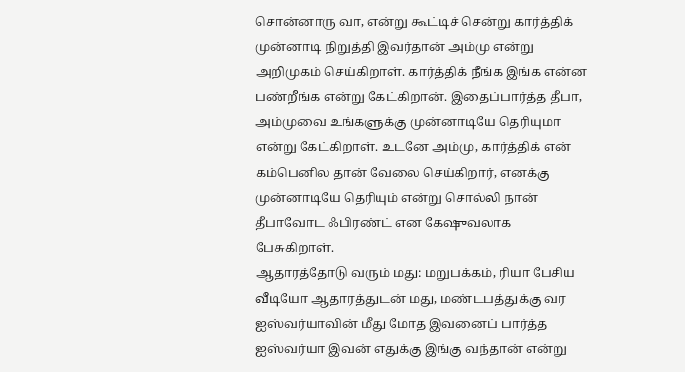சொன்னாரு வா, என்று கூட்டிச் சென்று கார்த்திக் முன்னாடி நிறுத்தி இவர்தான் அம்மு என்று அறிமுகம் செய்கிறாள். கார்த்திக் நீங்க இங்க என்ன பண்றீங்க என்று கேட்கிறான். இதைப்பார்த்த தீபா, அம்முவை உங்களுக்கு முன்னாடியே தெரியுமா என்று கேட்கிறாள். உடனே அம்மு, கார்த்திக் என் கம்பெனில தான் வேலை செய்கிறார், எனக்கு முன்னாடியே தெரியும் என்று சொல்லி நான் தீபாவோட ஃபிரண்ட் என கேஷுவலாக பேசுகிறாள்.
ஆதாரத்தோடு வரும் மது: மறுபக்கம், ரியா பேசிய வீடியோ ஆதாரத்துடன் மது, மண்டபத்துக்கு வர ஐஸ்வர்யாவின் மீது மோத இவனைப் பார்த்த ஐஸ்வர்யா இவன் எதுக்கு இங்கு வந்தான் என்று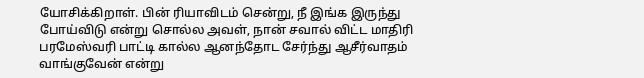யோசிக்கிறாள். பின் ரியாவிடம் சென்று, நீ இங்க இருந்து போய்விடு என்று சொல்ல அவள், நான் சவால் விட்ட மாதிரி பரமேஸ்வரி பாட்டி கால்ல ஆனந்தோட சேர்ந்து ஆசீர்வாதம் வாங்குவேன் என்று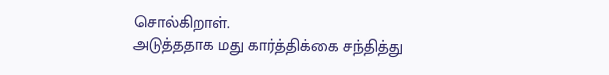சொல்கிறாள்.
அடுத்ததாக மது கார்த்திக்கை சந்தித்து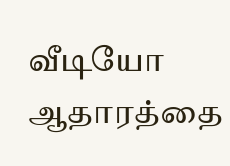வீடியோ ஆதாரத்தை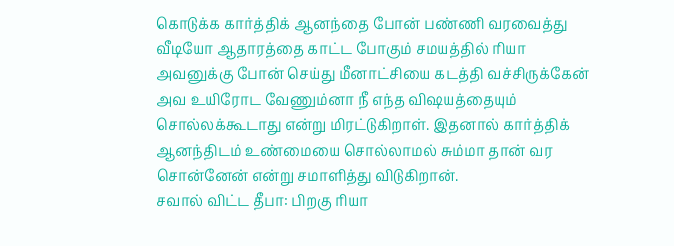கொடுக்க கார்த்திக் ஆனந்தை போன் பண்ணி வரவைத்து வீடியோ ஆதாரத்தை காட்ட போகும் சமயத்தில் ரியா அவனுக்கு போன் செய்து மீனாட்சியை கடத்தி வச்சிருக்கேன் அவ உயிரோட வேணும்னா நீ எந்த விஷயத்தையும் சொல்லக்கூடாது என்று மிரட்டுகிறாள். இதனால் கார்த்திக் ஆனந்திடம் உண்மையை சொல்லாமல் சும்மா தான் வர சொன்னேன் என்று சமாளித்து விடுகிறான்.
சவால் விட்ட தீபா: பிறகு ரியா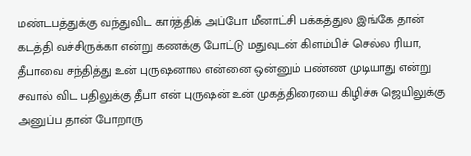மண்டபத்துக்கு வந்துவிட கார்த்திக் அப்போ மீனாட்சி பக்கத்துல இங்கே தான் கடத்தி வச்சிருக்கா என்று கணக்கு போட்டு மதுவுடன் கிளம்பிச் செல்ல ரியா, தீபாவை சந்தித்து உன் புருஷனால என்னை ஒன்னும் பண்ண முடியாது என்று சவால் விட பதிலுக்கு தீபா என் புருஷன் உன் முகத்திரையை கிழிச்சு ஜெயிலுக்கு அனுப்ப தான் போறாரு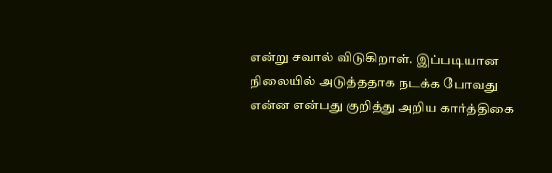என்று சவால் விடுகிறாள். இப்படியான நிலையில் அடுத்ததாக நடக்க போவது என்ன என்பது குறித்து அறிய கார்த்திகை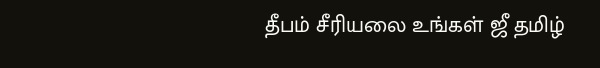தீபம் சீரியலை உங்கள் ஜீ தமிழ்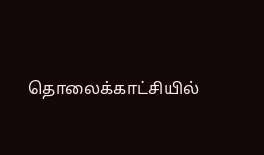தொலைக்காட்சியில்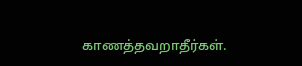காணத்தவறாதீர்கள்.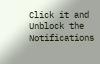Click it and Unblock the Notifications